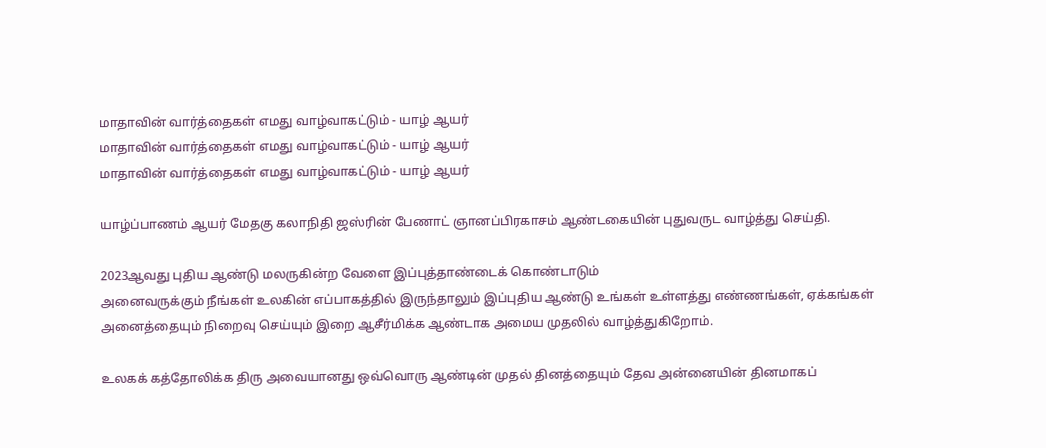மாதாவின் வார்த்தைகள் எமது வாழ்வாகட்டும் - யாழ் ஆயர்
மாதாவின் வார்த்தைகள் எமது வாழ்வாகட்டும் - யாழ் ஆயர்
மாதாவின் வார்த்தைகள் எமது வாழ்வாகட்டும் - யாழ் ஆயர்

யாழ்ப்பாணம் ஆயர் மேதகு கலாநிதி ஜஸ்ரின் பேணாட் ஞானப்பிரகாசம் ஆண்டகையின் புதுவருட வாழ்த்து செய்தி.

2023ஆவது புதிய ஆண்டு மலருகின்ற வேளை இப்புத்தாண்டைக் கொண்டாடும்
அனைவருக்கும் நீங்கள் உலகின் எப்பாகத்தில் இருந்தாலும் இப்புதிய ஆண்டு உங்கள் உள்ளத்து எண்ணங்கள், ஏக்கங்கள் அனைத்தையும் நிறைவு செய்யும் இறை ஆசீர்மிக்க ஆண்டாக அமைய முதலில் வாழ்த்துகிறோம்.

உலகக் கத்தோலிக்க திரு அவையானது ஒவ்வொரு ஆண்டின் முதல் தினத்தையும் தேவ அன்னையின் தினமாகப்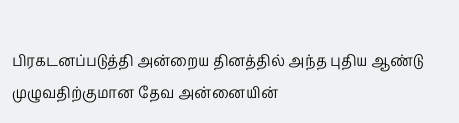பிரகடனப்படுத்தி அன்றைய தினத்தில் அந்த புதிய ஆண்டு முழுவதிற்குமான தேவ அன்னையின்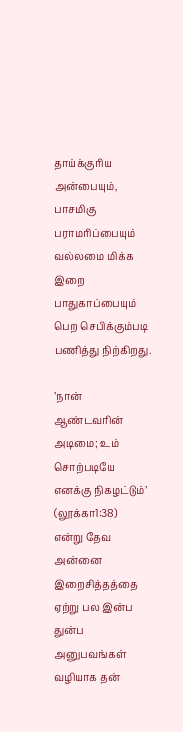தாய்க்குரிய அன்பையும், பாசமிகு பராமரிப்பையும் வல்லமை மிக்க இறை பாதுகாப்பையும் பெற செபிக்கும்படி பணித்து நிற்கிறது.

’நான் ஆண்டவரின் அடிமை; உம் சொற்படியே எனக்கு நிகழட்டும்’ (லூக்கா1:38)
என்று தேவ அன்னை இறைசித்தத்தை ஏற்று பல இன்ப துன்ப அனுபவங்கள் வழியாக தன்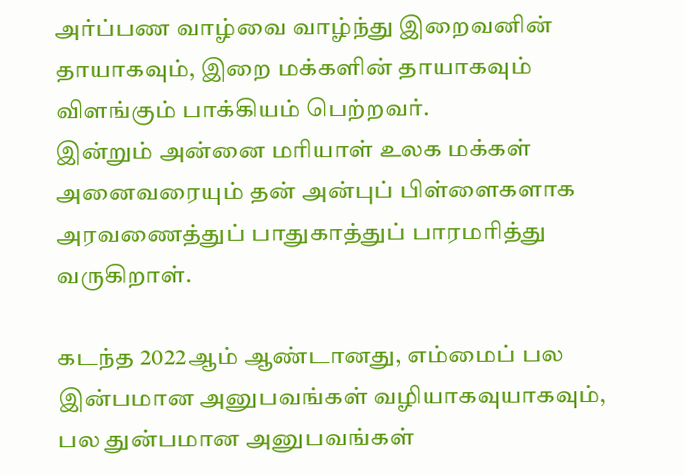அர்ப்பண வாழ்வை வாழ்ந்து இறைவனின் தாயாகவும், இறை மக்களின் தாயாகவும் விளங்கும் பாக்கியம் பெற்றவர்.
இன்றும் அன்னை மரியாள் உலக மக்கள் அனைவரையும் தன் அன்புப் பிள்ளைகளாக அரவணைத்துப் பாதுகாத்துப் பாரமரித்து வருகிறாள்.

கடந்த 2022ஆம் ஆண்டானது, எம்மைப் பல இன்பமான அனுபவங்கள் வழியாகவுயாகவும், பல துன்பமான அனுபவங்கள்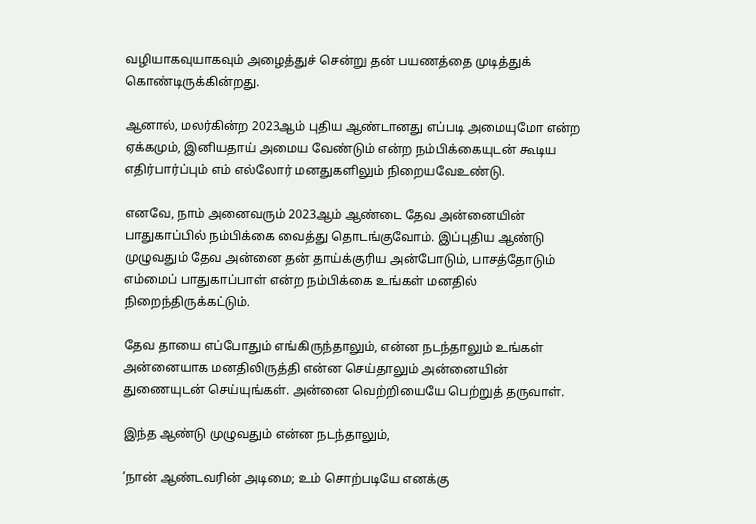வழியாகவுயாகவும் அழைத்துச் சென்று தன் பயணத்தை முடித்துக் கொண்டிருக்கின்றது.

ஆனால், மலர்கின்ற 2023ஆம் புதிய ஆண்டானது எப்படி அமையுமோ என்ற ஏக்கமும், இனியதாய் அமைய வேண்டும் என்ற நம்பிக்கையுடன் கூடிய எதிர்பார்ப்பும் எம் எல்லோர் மனதுகளிலும் நிறையவேஉண்டு.

எனவே, நாம் அனைவரும் 2023ஆம் ஆண்டை தேவ அன்னையின் பாதுகாப்பில் நம்பிக்கை வைத்து தொடங்குவோம். இப்புதிய ஆண்டு முழுவதும் தேவ அன்னை தன் தாய்க்குரிய அன்போடும், பாசத்தோடும் எம்மைப் பாதுகாப்பாள் என்ற நம்பிக்கை உங்கள் மனதில் நிறைந்திருக்கட்டும்.

தேவ தாயை எப்போதும் எங்கிருந்தாலும், என்ன நடந்தாலும் உங்கள் அன்னையாக மனதிலிருத்தி என்ன செய்தாலும் அன்னையின் துணையுடன் செய்யுங்கள். அன்னை வெற்றியையே பெற்றுத் தருவாள்.

இந்த ஆண்டு முழுவதும் என்ன நடந்தாலும்,

’நான் ஆண்டவரின் அடிமை; உம் சொற்படியே எனக்கு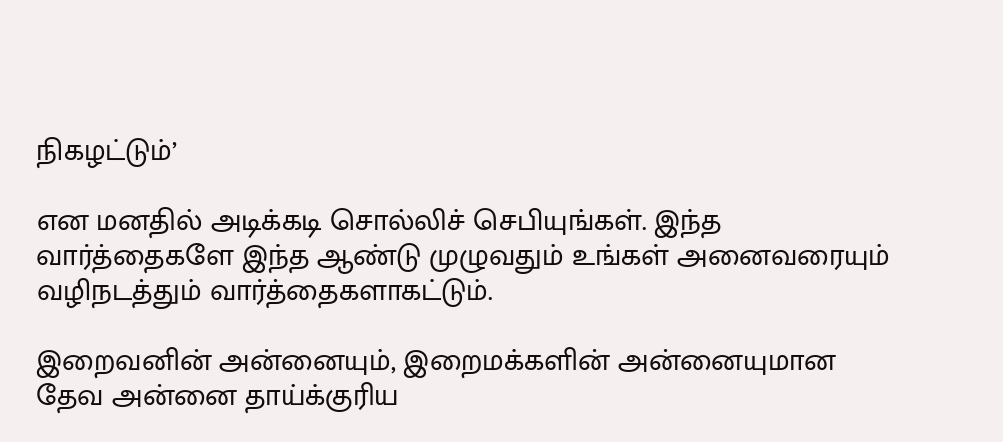நிகழட்டும்’

என மனதில் அடிக்கடி சொல்லிச் செபியுங்கள். இந்த வார்த்தைகளே இந்த ஆண்டு முழுவதும் உங்கள் அனைவரையும் வழிநடத்தும் வார்த்தைகளாகட்டும்.

இறைவனின் அன்னையும், இறைமக்களின் அன்னையுமான தேவ அன்னை தாய்க்குரிய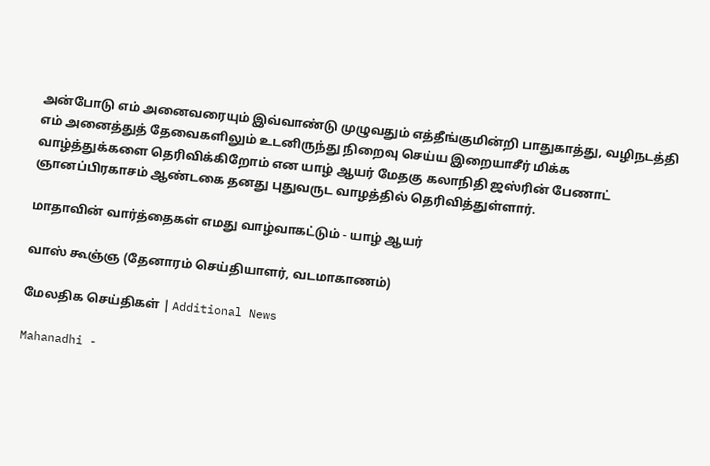அன்போடு எம் அனைவரையும் இவ்வாண்டு முழுவதும் எத்தீங்குமின்றி பாதுகாத்து, வழிநடத்தி எம் அனைத்துத் தேவைகளிலும் உடனிருந்து நிறைவு செய்ய இறையாசீர் மிக்க வாழ்த்துக்களை தெரிவிக்கிறோம் என யாழ் ஆயர் மேதகு கலாநிதி ஜஸ்ரின் பேணாட் ஞானப்பிரகாசம் ஆண்டகை தனது புதுவருட வாழத்தில் தெரிவித்துள்ளார்.

மாதாவின் வார்த்தைகள் எமது வாழ்வாகட்டும் - யாழ் ஆயர்

வாஸ் கூஞ்ஞ (தேனாரம் செய்தியாளர், வடமாகாணம்)

மேலதிக செய்திகள் | Additional News

Mahanadhi -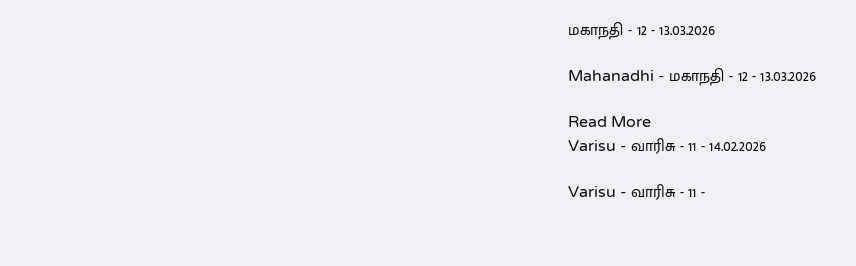மகாநதி - 12 - 13.03.2026

Mahanadhi - மகாநதி - 12 - 13.03.2026

Read More
Varisu - வாரிசு - 11 - 14.02.2026

Varisu - வாரிசு - 11 -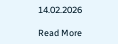14.02.2026

Read More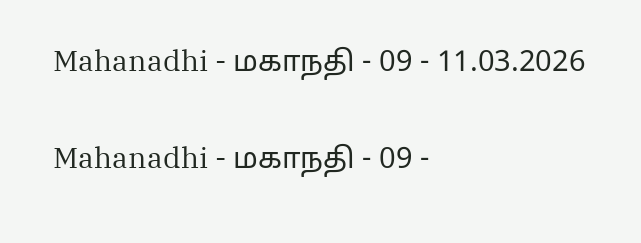Mahanadhi - மகாநதி - 09 - 11.03.2026

Mahanadhi - மகாநதி - 09 -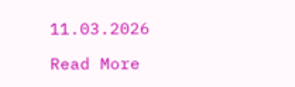11.03.2026

Read More